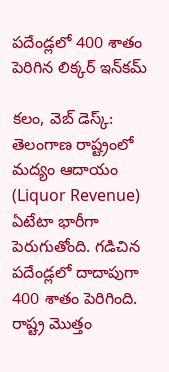పదేండ్లలో 400 శాతం పెరిగిన లిక్కర్ ఇన్‌కమ్

కలం, వెబ్ డెస్క్: తెలంగాణ రాష్ట్రంలో మద్యం ఆదాయం (Liquor Revenue) ఏటేటా భారీగా పెరుగుతోంది. గడిచిన పదేండ్లలో దాదాపుగా 400 శాతం పెరిగింది. రాష్ట్ర మొత్తం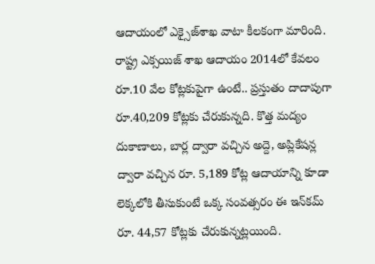ఆదాయంలో ఎక్సైజ్‌శాఖ వాటా కీలకంగా మారింది. రాష్ట్ర ఎక్సయిజ్ శాఖ ఆదాయం 2014లో కేవలం రూ.10 వేల కోట్లకుపైగా ఉంటే.. ప్రస్తుతం దాదాపుగా రూ.40,209 కోట్లకు చేరుకున్నది. కొత్త మద్యం దుకాణాలు, బార్ల ద్వారా వచ్చిన అద్దె, అప్లికేషన్ల ద్వారా వచ్చిన రూ. 5,189 కోట్ల ఆదాయాన్ని కూడా లెక్కలోకి తీసుకుంటే ఒక్క సంవత్సరం ఈ ఇన్‌కమ్ రూ. 44,57 కోట్లకు చేరుకున్నట్లయింది.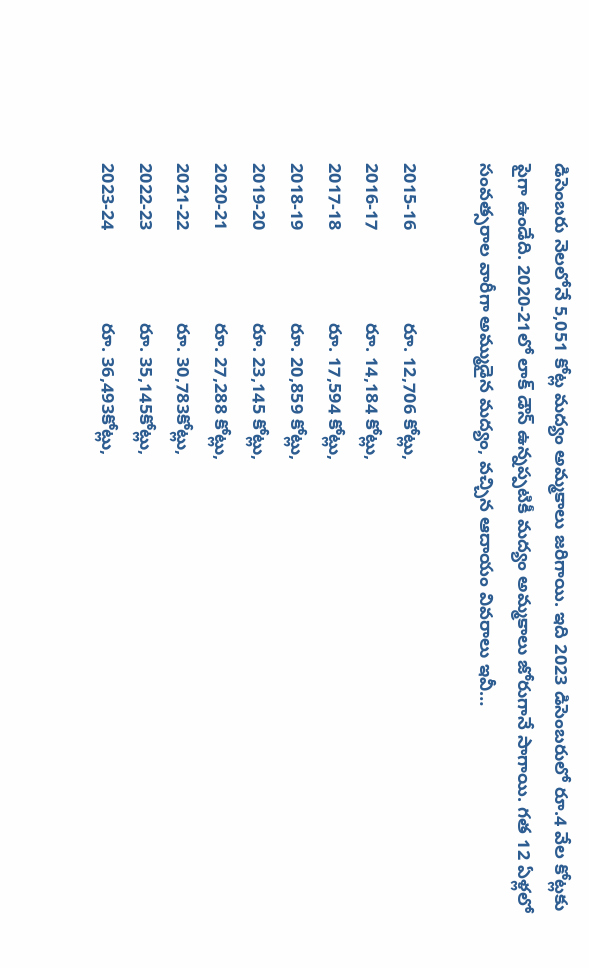డిసెంబరు నెలలోనే 5,051 కోట్ల మద్యం అమ్మకాలు జరిగాయి. ఇది 2023 డిసెంబరులో రూ.4 వేల కోట్లకు పైగా ఉండేది. 2020-21లో లాక్ డౌన్ ఉన్నప్పటికీ మద్యం అమ్మకాలు జోరుగానే సాగాయి. గత 12 ఏళ్లలో సంవత్సరాల వారీగా అమ్ముడైన మద్యం, వచ్చిన ఆదాయం వివరాలు ఇవీ…

2015-16                  రూ. 12,706 కోట్లు,
2016-17                  రూ. 14,184 కోట్లు,
2017-18                  రూ. 17,594 కోట్లు,
2018-19                  రూ. 20,859 కోట్లు,
2019-20                  రూ. 23,145 కోట్లు,
2020-21                  రూ. 27,288 కోట్లు,
2021-22                  రూ. 30,783కోట్లు,
2022-23                  రూ. 35,145కోట్లు,
2023-24                  రూ. 36,493కోట్లు,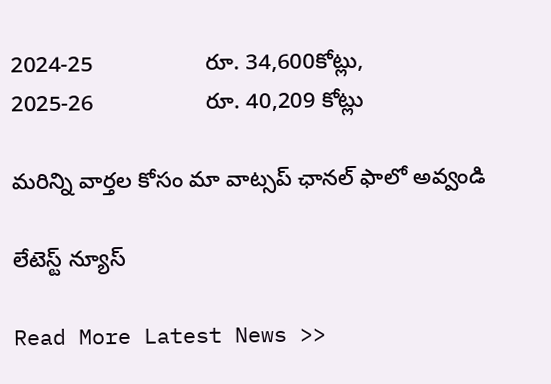2024-25                  రూ. 34,600కోట్లు,
2025-26                  రూ. 40,209 కోట్లు

మ‌రిన్ని వార్త‌ల కోసం మా వాట్స‌ప్ ఛాన‌ల్ ఫాలో అవ్వండి

లేటెస్ట్ న్యూస్‌

Read More Latest News >>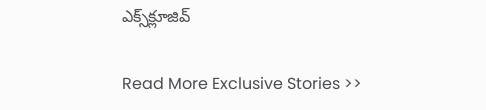ఎక్స్‌క్లూజివ్‌

Read More Exclusive Stories >>